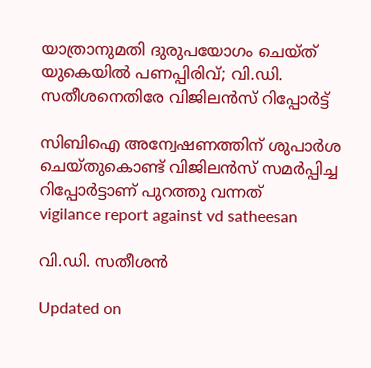യാത്രാനുമതി ദുരുപയോഗം ചെയ്ത് യുകെയിൽ പണപ്പിരിവ്; വി.ഡി. സതീശനെതിരേ വിജിലൻസ് റിപ്പോർട്ട്

സിബിഐ അന്വേഷണത്തിന് ശുപാർശ ചെയ്തുകൊണ്ട് വിജിലൻസ് സമർപ്പിച്ച റിപ്പോർട്ടാണ് പുറത്തു വന്നത്
vigilance report against vd satheesan

വി.ഡി. സതീശൻ

Updated on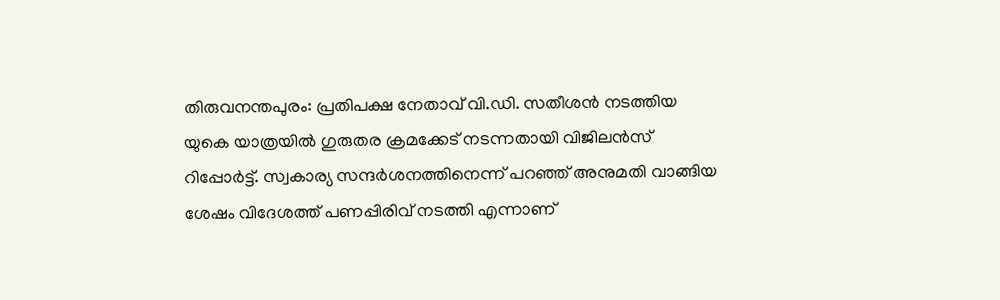തിരുവനന്തപുരം: പ്രതിപക്ഷ നേതാവ് വി.ഡി. സതീശൻ നടത്തിയ യുകെ യാത്രയിൽ ഗുരുതര ക്രമക്കേട് നടന്നതായി വിജിലൻസ് റിപ്പോർട്ട്. സ്വകാര്യ സന്ദർശനത്തിനെന്ന് പറഞ്ഞ് അനുമതി വാങ്ങിയ ശേഷം വിദേശത്ത് പണപ്പിരിവ് നടത്തി എന്നാണ്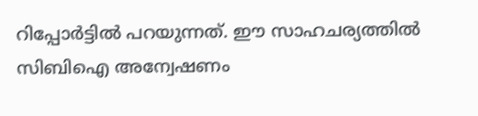റിപ്പോർട്ടിൽ പറയുന്നത്. ഈ സാഹചര്യത്തിൽ സിബിഐ അന്വേഷണം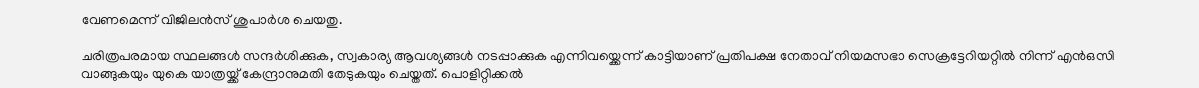വേണമെന്ന് വിജിലൻസ് ശുപാർശ ചെയതു.

ചരിത്രപരമായ സ്ഥലങ്ങൾ സന്ദർശിക്കുക, സ്വകാര്യ ആവശ്യങ്ങൾ നടപ്പാക്കുക എന്നിവയ്ക്കെന്ന് കാട്ടിയാണ് പ്രതിപക്ഷ നേതാവ് നിയമസഭാ സെക്രട്ടേറിയറ്റിൽ നിന്ന് എൻഒസി വാങ്ങുകയും യുകെ യാത്രയ്ക്ക് കേന്ദ്രാനുമതി തേടുകയും ചെയ്തത്. പൊളിറ്റിക്കൽ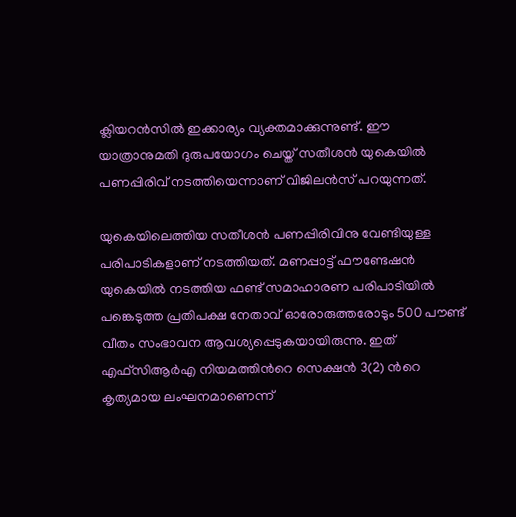ക്ലിയറൻസിൽ ഇക്കാര്യം വ്യക്തമാക്കുന്നുണ്ട്. ഈ യാത്രാനുമതി ദുരുപയോഗം ചെയ്ത് സതീശൻ യുകെയിൽ പണപ്പിരിവ് നടത്തിയെന്നാണ് വിജിലൻസ് പറയുന്നത്.

യുകെയിലെത്തിയ സതീശൻ പണപ്പിരിവിനു വേണ്ടിയുള്ള പരിപാടികളാണ് നടത്തിയത്. മണപ്പാട്ട് ഫൗണ്ടേഷൻ യുകെയിൽ നടത്തിയ ഫണ്ട് സമാഹാരണ പരിപാടിയിൽ പങ്കെടുത്ത പ്രതിപക്ഷ നേതാവ് ഓരോരുത്തരോടും 500 പൗണ്ട് വീതം സംഭാവന ആവശ്യപ്പെടുകയായിരുന്നു. ഇത് എഫ്സിആർഎ നിയമത്തിന്‍റെ സെക്ഷൻ 3(2) ന്‍റെ കൃത്യമായ ലംഘനമാണെന്ന്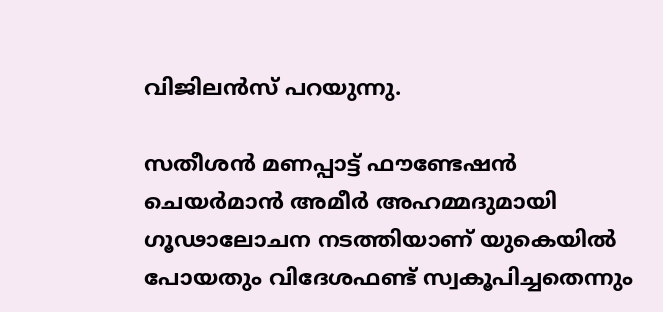വിജിലൻസ് പറയുന്നു.

സതീശൻ മണപ്പാട്ട് ഫൗണ്ടേഷൻ ചെയർമാൻ അമീർ അഹമ്മദുമായി ഗൂഢാലോചന നടത്തിയാണ് യുകെയിൽ പോയതും വിദേശഫണ്ട് സ്വകൂപിച്ചതെന്നും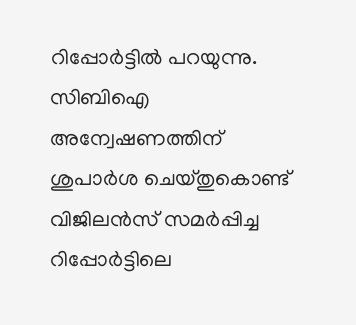റിപ്പോർട്ടിൽ പറയുന്നു. സിബിഐ അന്വേഷണത്തിന് ശുപാർശ ചെയ്തുകൊണ്ട് വിജിലൻസ് സമർപ്പിച്ച റിപ്പോർട്ടിലെ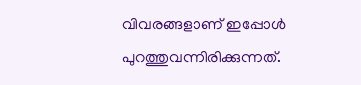വിവരങ്ങളാണ് ഇപ്പോൾ പുറത്തുവന്നിരിക്കുന്നത്.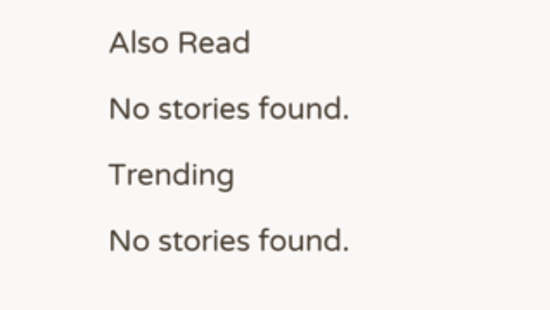Also Read

No stories found.

Trending

No stories found.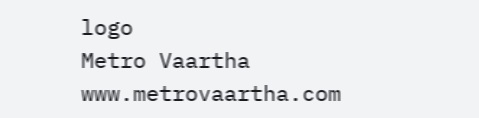logo
Metro Vaartha
www.metrovaartha.com